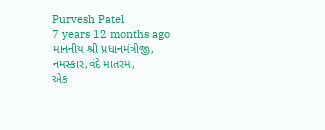Purvesh Patel
7 years 12 months ago
માનનીય શ્રી પ્રધાનમંત્રીજી,
નમસ્કાર,વંદે માતરમ,
એક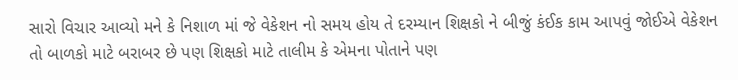સારો વિચાર આવ્યો મને કે નિશાળ માં જે વેકેશન નો સમય હોય તે દરમ્યાન શિક્ષકો ને બીજું કંઈક કામ આપવું જોઈએ વેકેશન તો બાળકો માટે બરાબર છે પણ શિક્ષકો માટે તાલીમ કે એમના પોતાને પણ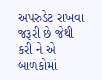અપરુડેટ રાખવા જરૂરી છે જેથી કરી ને એ બાળકોમાં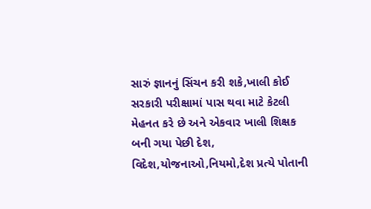સારું જ્ઞાનનું સિંચન કરી શકે,ખાલી કોઈ સરકારી પરીક્ષામાં પાસ થવા માટે કેટલી મેહનત કરે છે અને એકવાર ખાલી શિક્ષક બની ગયા પેછી દેશ, વિદેશ,યોજનાઓ,નિયમો,દેશ પ્રત્યે પોતાની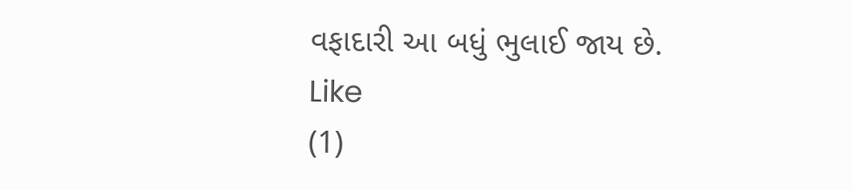વફાદારી આ બધું ભુલાઈ જાય છે.
Like
(1)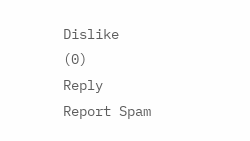Dislike
(0)
Reply
Report Spam